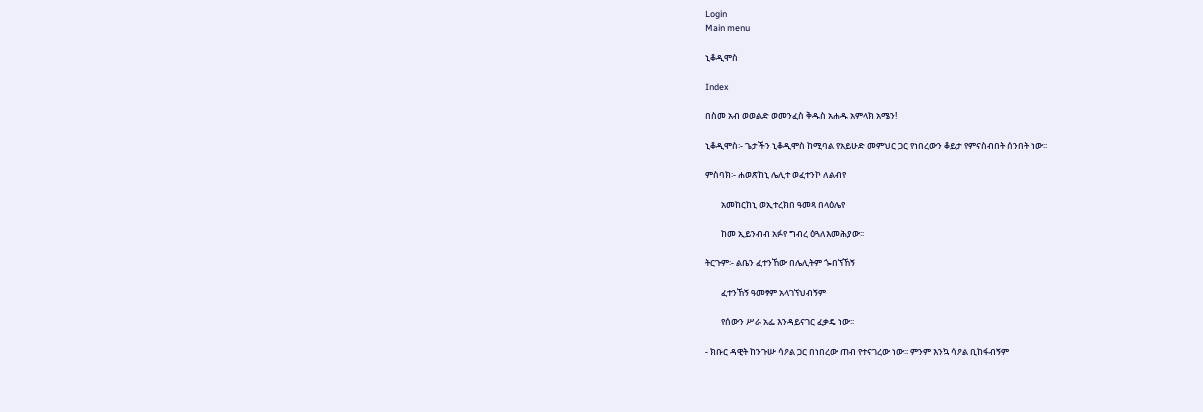Login
Main menu

ኒቆዲሞስ

Index

በስመ አብ ወወልድ ወመንፈስ ቅዱስ አሐዱ አምላክ አሜን!

ኒቆዲሞስ፡- ጌታችን ኒቆዲሞስ ከሚባል የአይሁድ መምህር ጋር የነበረውን ቆይታ የምናስብበት ሰንበት ነው፡፡

ምስባክ፡- ሐወጽከኒ ሌሊተ ወፈተንኮ ለልብየ

        አመከርከኒ ወኢተረክበ ዓመጻ በላዕሌየ

        ከመ ኢይንብብ አፉየ ግብረ ዕጓለእመሕያው፡፡

ትርጉም፡- ልቤን ፈተንኸው በሌሊትም ጐበኘኸኝ

        ፈተንኸኝ ዓመፃም አላገኘህብኝም

        የሰውን ሥራ አፌ እንዳይናገር ፈቃዴ ነው፡፡

- ክቡር ዳዊት ከንጉሡ ሳዖል ጋር በነበረው ጠብ የተናገረው ነው፡፡ ምንም እንኳ ሳዖል ቢከፋብኝም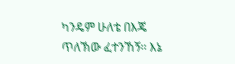ካንዴም ሁለቴ በእጄ ጥለኽው ፈተንኸኝ፡፡ እኔ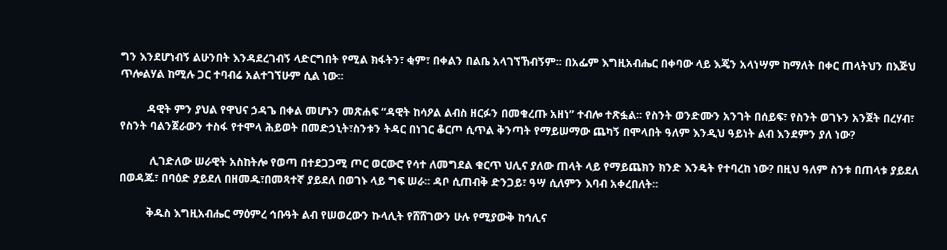ግን እንደሆነብኝ ልሁንበት እንዳደረገብኝ ላድርግበት የሚል ክፋትን፣ ቂም፣ በቀልን በልቤ አላገኘኸብኝም፡፡ በአፌም እግዚአብሔር በቀባው ላይ እጄን አላነሣም ከማለት በቀር ጠላትህን በእጅህ ጥሎልሃል ከሚሉ ጋር ተባብሬ አልተገኘሁም ሲል ነው፡፡

         ዳዊት ምን ያህል የዋህና ኃዳጌ በቀል መሆኑን መጽሐፍ “ዳዊት ከሳዖል ልብስ ዘርፉን በመቁረጡ አዘነ” ተብሎ ተጽፏል፡፡ የስንት ወንድሙን አንገት በሰይፍ፣ የስንት ወገኑን አንጀት በረሃብ፣ የስንት ባልንጀራውን ተስፋ የተሞላ ሕይወት በመድኃኒት፣ስንቱን ትዳር በነገር ቆርጦ ሲጥል ቅንጣት የማይሠማው ጨካኝ በሞላበት ዓለም እንዲህ ዓይነት ልብ እንደምን ያለ ነው?

          ሊገድለው ሠራዊት አስከትሎ የወጣ በተደጋጋሚ ጦር ወርውሮ የሳተ ለመግደል ቁርጥ ህሊና ያለው ጠላት ላይ የማይጨክን ክንድ እንዴት የተባረከ ነው? በዚህ ዓለም ስንቱ በጠላቱ ያይደለ በወዳጁ፣ በባዕድ ያይደለ በዘመዱ፣በመጻተኛ ያይደለ በወገኑ ላይ ግፍ ሠራ፡፡ ዳቦ ሲጠብቅ ድንጋይ፣ ዓሣ ሲለምን እባብ አቀረበለት፡፡

         ቅዱስ እግዚአብሔር ማዕምረ ኅቡዓት ልብ የሠወረውን ኩላሊት የሸሸገውን ሁሉ የሚያውቅ ከኅሊና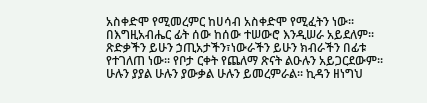አስቀድሞ የሚመረምር ከሀሳብ አስቀድሞ የሚፈትን ነው፡፡ በእግዚአብሔር ፊት ሰው ከሰው ተሠውሮ እንዲሠራ አይደለም፡፡ጽድቃችን ይሁን ኃጢአታችን፣ነውራችን ይሁን ክብራችን በፊቱ የተገለጠ ነው፡፡ የቦታ ርቀት የጨለማ ጽናት ልዑሉን አይጋርደውም፡፡ ሁሉን ያያል ሁሉን ያውቃል ሁሉን ይመረምራል፡፡ ኪዳን ዘነግህ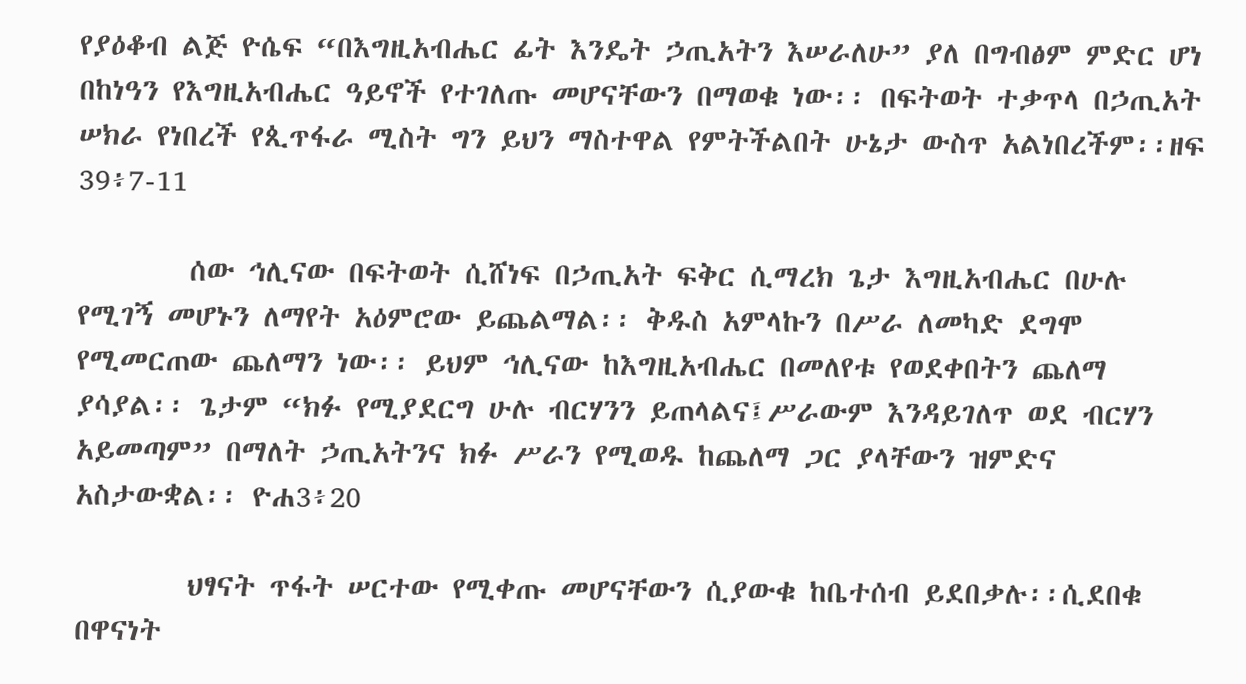የያዕቆብ ልጅ ዮሴፍ “በእግዚአብሔር ፊት እንዴት ኃጢአትን እሠራለሁ” ያለ በግብፅም ምድር ሆነ በከነዓን የእግዚአብሔር ዓይኖች የተገለጡ መሆናቸውን በማወቁ ነው፡፡ በፍትወት ተቃጥላ በኃጢአት ሠክራ የነበረች የጲጥፋራ ሚስት ግን ይህን ማስተዋል የምትችልበት ሁኔታ ውስጥ አልነበረችም፡፡ዘፍ 39፥7-11

        ሰው ኅሊናው በፍትወት ሲሸነፍ በኃጢአት ፍቅር ሲማረክ ጌታ እግዚአብሔር በሁሉ የሚገኝ መሆኑን ለማየት አዕምሮው ይጨልማል፡፡ ቅዱስ አምላኩን በሥራ ለመካድ ደግሞ የሚመርጠው ጨለማን ነው፡፡ ይህም ኅሊናው ከእግዚአብሔር በመለየቱ የወደቀበትን ጨለማ ያሳያል፡፡ ጌታም “ክፉ የሚያደርግ ሁሉ ብርሃንን ይጠላልና፤ሥራውም እንዳይገለጥ ወደ ብርሃን አይመጣም” በማለት ኃጢአትንና ክፉ ሥራን የሚወዱ ከጨለማ ጋር ያላቸውን ዝምድና አስታውቋል፡፡ ዮሐ3፥20

        ህፃናት ጥፋት ሠርተው የሚቀጡ መሆናቸውን ሲያውቁ ከቤተሰብ ይደበቃሉ፡፡ሲደበቁ በዋናነት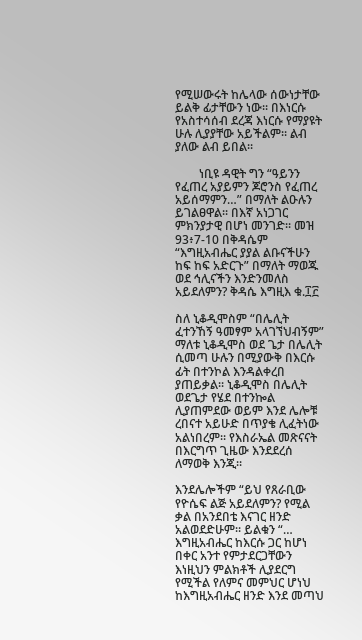የሚሠውሩት ከሌላው ሰውነታቸው ይልቅ ፊታቸውን ነው፡፡ በእነርሱ የአስተሳሰብ ደረጃ እነርሱ የማያዩት ሁሉ ሊያያቸው አይችልም፡፡ ልብ ያለው ልብ ይበል፡፡

        ነቢዩ ዳዊት ግን “ዓይንን የፈጠረ አያይምን ጆሮንስ የፈጠረ አይሰማምን…” በማለት ልዑሉን ይገልፀዋል፡፡ በእኛ አነጋገር ምክንያታዊ በሆነ መንገድ፡፡ መዝ 93፥7-10 በቅዳሴም “እግዚአብሔር ያያል ልቡናችሁን ከፍ ከፍ አድርጉ” በማለት ማወጁ ወደ ኅሊናችን እንድንመለስ አይደለምን? ቅዳሴ እግዚእ ቁ.፲፫

ስለ ኒቆዲሞስም “በሌሊት ፈተንኸኝ ዓመፃም አላገኘህብኝም” ማለቱ ኒቆዲሞስ ወደ ጌታ በሌሊት ሲመጣ ሁሉን በሚያውቅ በእርሱ ፊት በተንኮል እንዳልቀረበ ያጠይቃል፡፡ ኒቆዲሞስ በሌሊት ወደጌታ የሄደ በተንኰል ሊያጠምደው ወይም እንደ ሌሎቹ ረበናተ አይሁድ በጥያቄ ሊፈትነው አልነበረም፡፡ የእስራኤል መጽናናት በእርግጥ ጊዜው እንደደረሰ ለማወቅ እንጂ፡፡

እንደሌሎችም “ይህ የጸራቢው የዮሴፍ ልጅ አይደለምን? የሚል ቃል በአንደበቴ እናገር ዘንድ አልወደድሁም፡፡ ይልቁን “… እግዚአብሔር ከእርሱ ጋር ከሆነ በቀር አንተ የምታደርጋቸውን እነዚህን ምልክቶች ሊያደርግ የሚችል የለምና መምህር ሆነህ ከእግዚአብሔር ዘንድ እንደ መጣህ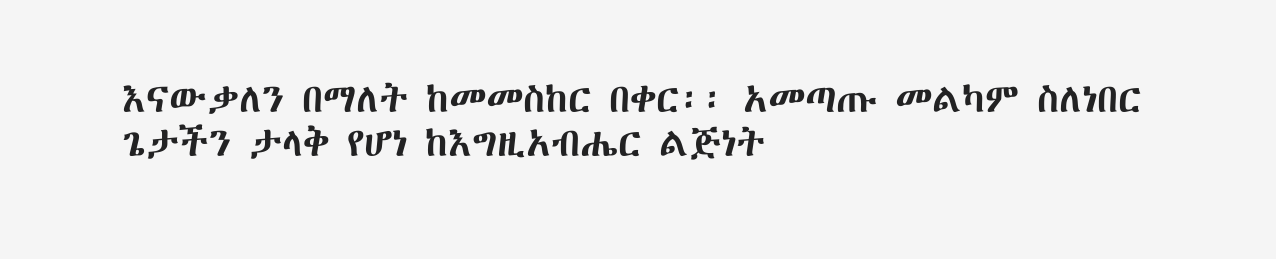እናውቃለን በማለት ከመመስከር በቀር፡፡ አመጣጡ መልካም ስለነበር ጌታችን ታላቅ የሆነ ከእግዚአብሔር ልጅነት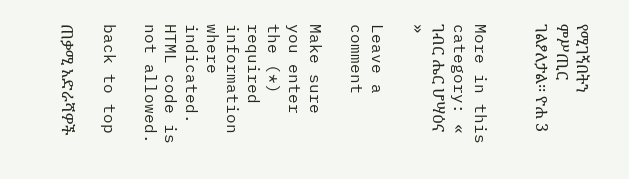የሚገኝበትን ምሥጢር ገልፆለታል፡፡ ዮሐ 3


More in this category: « ገብር ሔር ሆሣዕና »

Leave a comment

Make sure you enter the (*) required information where indicated. HTML code is not allowed.

back to top

ጠቃሚ አድራሻዎች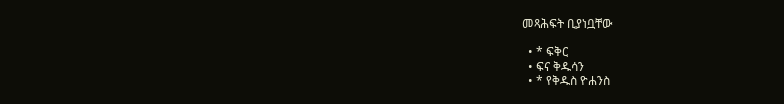መጻሕፍት ቢያነቧቸው

  • * ፍቅር
  • ፍና ቅዱሳን
  • * የቅዱስ ዮሐንስ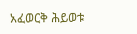አፈወርቅ ሕይወቱ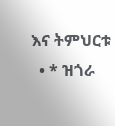እና ትምህርቱ
  • * ዝጎራ